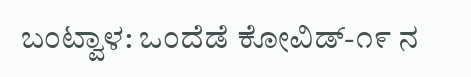ಬಂಟ್ವಾಳ: ಒಂದೆಡೆ ಕೋವಿಡ್-೧೯ ನ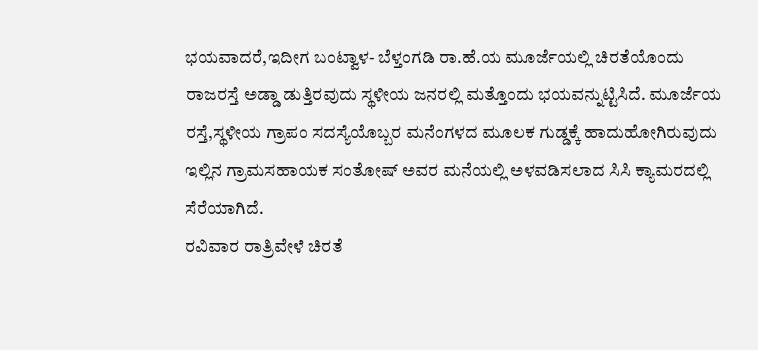ಭಯವಾದರೆ,ಇದೀಗ ಬಂಟ್ವಾಳ- ಬೆಳ್ತಂಗಡಿ ರಾ.ಹೆ.ಯ ಮೂರ್ಜೆಯಲ್ಲಿ ಚಿರತೆಯೊಂದು ರಾಜರಸ್ತೆ ಅಡ್ಡಾ ಡುತ್ತಿರವುದು ಸ್ಥಳೀಯ ಜನರಲ್ಲಿ ಮತ್ತೊಂದು ಭಯವನ್ನುಟ್ಟಿಸಿದೆ. ಮೂರ್ಜೆಯ ರಸ್ತೆ,ಸ್ಥಳೀಯ ಗ್ರಾಪಂ ಸದಸ್ಯೆಯೊಬ್ಬರ ಮನೆಂಗಳದ ಮೂಲಕ ಗುಡ್ಡಕ್ಕೆ ಹಾದುಹೋಗಿರುವುದು ಇಲ್ಲಿನ ಗ್ರಾಮಸಹಾಯಕ ಸಂತೋಷ್ ಅವರ ಮನೆಯಲ್ಲಿ ಅಳವಡಿಸಲಾದ ಸಿಸಿ ಕ್ಯಾಮರದಲ್ಲಿ ಸೆರೆಯಾಗಿದೆ.
ರವಿವಾರ ರಾತ್ರಿವೇಳೆ ಚಿರತೆ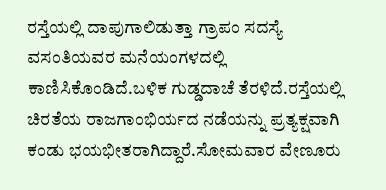ರಸ್ತೆಯಲ್ಲಿ ದಾಪುಗಾಲಿಡುತ್ತಾ ಗ್ರಾಪಂ ಸದಸ್ಯೆ ವಸಂತಿಯವರ ಮನೆಯಂಗಳದಲ್ಲಿ ಕಾಣಿಸಿಕೊಂಡಿದೆ.ಬಳಿಕ ಗುಡ್ಡದಾಚೆ ತೆರಳಿದೆ.ರಸ್ತೆಯಲ್ಲಿ ಚಿರತೆಯ ರಾಜಗಾಂಭಿರ್ಯದ ನಡೆಯನ್ನು ಪ್ರತ್ಯಕ್ಷವಾಗಿ ಕಂಡು ಭಯಭೀತರಾಗಿದ್ದಾರೆ.ಸೋಮವಾರ ವೇಣೂರು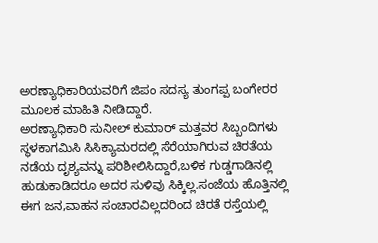ಅರಣ್ಯಾಧಿಕಾರಿಯವರಿಗೆ ಜಿಪಂ ಸದಸ್ಯ ತುಂಗಪ್ಪ ಬಂಗೇರರ ಮೂಲಕ ಮಾಹಿತಿ ನೀಡಿದ್ದಾರೆ.
ಅರಣ್ಯಾಧಿಕಾರಿ ಸುನೀಲ್ ಕುಮಾರ್ ಮತ್ತವರ ಸಿಬ್ಬಂದಿಗಳು ಸ್ಥಳಕಾಗಮಿಸಿ ಸಿಸಿಕ್ಯಾಮರದಲ್ಲಿ ಸೆರೆಯಾಗಿರುವ ಚಿರತೆಯ ನಡೆಯ ದೃಶ್ಯವನ್ನು ಪರಿಶೀಲಿಸಿದ್ದಾರೆ,ಬಳಿಕ ಗುಡ್ಡಗಾಡಿನಲ್ಲಿ ಹುಡುಕಾಡಿದರೂ ಅದರ ಸುಳಿವು ಸಿಕ್ಕಿಲ್ಲ.ಸಂಜೆಯ ಹೊತ್ತಿನಲ್ಲಿ ಈಗ ಜನ,ವಾಹನ ಸಂಚಾರವಿಲ್ಲದರಿಂದ ಚಿರತೆ ರಸ್ತೆಯಲ್ಲಿ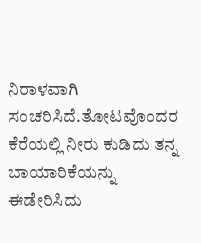ನಿರಾಳವಾಗಿ ಸಂಚರಿಸಿದೆ.ತೋಟವೊಂದರ ಕೆರೆಯಲ್ಲಿ ನೀರು ಕುಡಿದು ತನ್ನ ಬಾಯಾರಿಕೆಯನ್ನು ಈಡೇರಿಸಿದು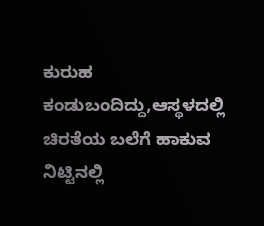ಕುರುಹ ಕಂಡುಬಂದಿದ್ದು,ಆಸ್ಥಳದಲ್ಲಿ ಚಿರತೆಯ ಬಲೆಗೆ ಹಾಕುವ ನಿಟ್ಟಿನಲ್ಲಿ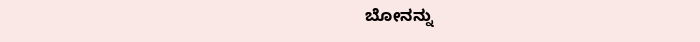ಬೋನನ್ನು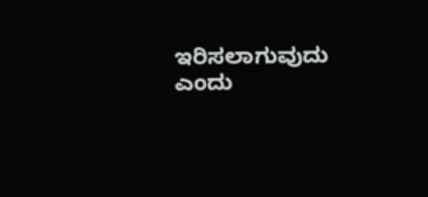ಇರಿಸಲಾಗುವುದು ಎಂದು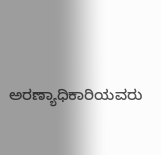ಅರಣ್ಯಾಧಿಕಾರಿಯವರು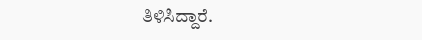ತಿಳಿಸಿದ್ದಾರೆ.